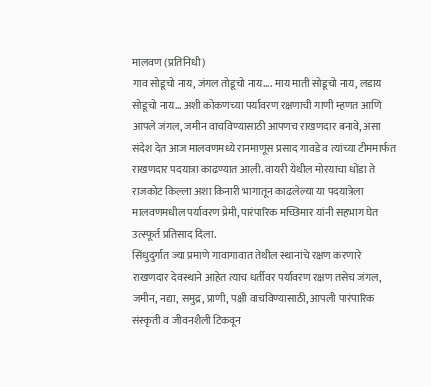मालवण (प्रतिनिधी)
गाव सोडूचो नाय, जंगल तोडूचो नाय…. माय माती सोडूचो नाय, लडाय सोडूचो नाय… अशी कोकणच्या पर्यावरण रक्षणाची गाणी म्हणत आणि आपले जंगल, जमीन वाचविण्यासाठी आपणच राखणदार बनावे, असा संदेश देत आज मालवणमध्ये रानमाणूस प्रसाद गावडे व त्यांच्या टीममार्फत राखणदार पदयात्रा काढण्यात आली. वायरी येथील मोरयाचा धोंडा ते राजकोट किल्ला अशा किनारी भागातून काढलेल्या या पदयात्रेला मालवणमधील पर्यावरण प्रेमी, पारंपारिक मच्छिमार यांनी सहभाग घेत उत्स्फूर्त प्रतिसाद दिला.
सिंधुदुर्गात ज्या प्रमाणे गावागावात तेथील स्थानांचे रक्षण करणारे राखणदार देवस्थाने आहेत त्याच धर्तीवर पर्यावरण रक्षण तसेच जंगल, जमीन, नद्या, समुद्र, प्राणी, पक्षी वाचविण्यासाठी, आपली पारंपारिक संस्कृती व जीवनशैली टिकवून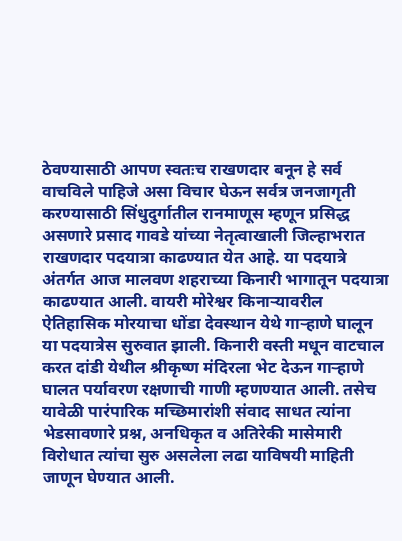ठेवण्यासाठी आपण स्वतःच राखणदार बनून हे सर्व वाचविले पाहिजे असा विचार घेऊन सर्वत्र जनजागृती करण्यासाठी सिंधुदुर्गातील रानमाणूस म्हणून प्रसिद्ध असणारे प्रसाद गावडे यांच्या नेतृत्वाखाली जिल्हाभरात राखणदार पदयात्रा काढण्यात येत आहे. या पदयात्रे अंतर्गत आज मालवण शहराच्या किनारी भागातून पदयात्रा काढण्यात आली. वायरी मोरेश्वर किनाऱ्यावरील ऐतिहासिक मोरयाचा धोंडा देवस्थान येथे गाऱ्हाणे घालून या पदयात्रेस सुरुवात झाली. किनारी वस्ती मधून वाटचाल करत दांडी येथील श्रीकृष्ण मंदिरला भेट देऊन गाऱ्हाणे घालत पर्यावरण रक्षणाची गाणी म्हणण्यात आली. तसेच यावेळी पारंपारिक मच्छिमारांशी संवाद साधत त्यांना भेडसावणारे प्रश्न, अनधिकृत व अतिरेकी मासेमारी विरोधात त्यांचा सुरु असलेला लढा याविषयी माहिती जाणून घेण्यात आली.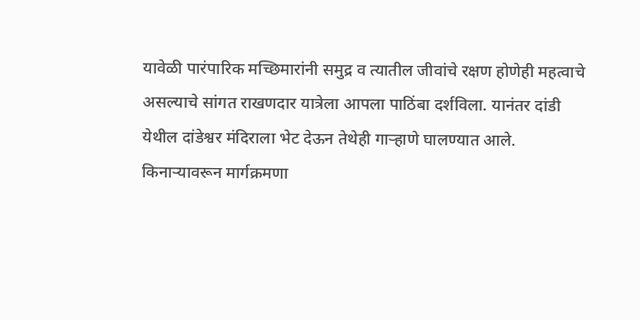यावेळी पारंपारिक मच्छिमारांनी समुद्र व त्यातील जीवांचे रक्षण होणेही महत्वाचे असल्याचे सांगत राखणदार यात्रेला आपला पाठिंबा दर्शविला. यानंतर दांडी येथील दांडेश्वर मंदिराला भेट देऊन तेथेही गाऱ्हाणे घालण्यात आले.
किनाऱ्यावरून मार्गक्रमणा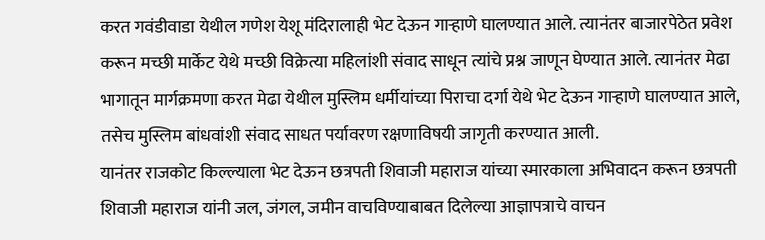करत गवंडीवाडा येथील गणेश येशू मंदिरालाही भेट देऊन गाऱ्हाणे घालण्यात आले. त्यानंतर बाजारपेठेत प्रवेश करून मच्छी मार्केट येथे मच्छी विक्रेत्या महिलांशी संवाद साधून त्यांचे प्रश्न जाणून घेण्यात आले. त्यानंतर मेढा भागातून मार्गक्रमणा करत मेढा येथील मुस्लिम धर्मीयांच्या पिराचा दर्गा येथे भेट देऊन गाऱ्हाणे घालण्यात आले, तसेच मुस्लिम बांधवांशी संवाद साधत पर्यावरण रक्षणाविषयी जागृती करण्यात आली.
यानंतर राजकोट किल्ल्याला भेट देऊन छत्रपती शिवाजी महाराज यांच्या स्मारकाला अभिवादन करून छत्रपती शिवाजी महाराज यांनी जल, जंगल, जमीन वाचविण्याबाबत दिलेल्या आज्ञापत्राचे वाचन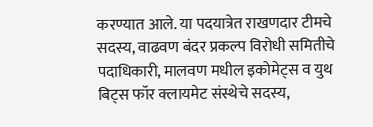करण्यात आले. या पदयात्रेत राखणदार टीमचे सदस्य, वाढवण बंदर प्रकल्प विरोधी समितीचे पदाधिकारी, मालवण मधील इकोमेट्स व युथ बिट्स फॉर क्लायमेट संस्थेचे सदस्य,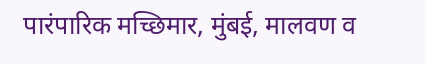पारंपारिक मच्छिमार, मुंबई, मालवण व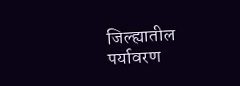जिल्ह्यातील पर्यावरण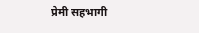प्रेमी सहभागी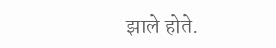झाले होते.